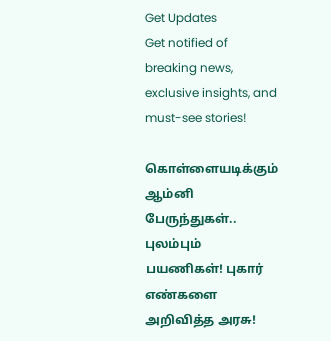Get Updates
Get notified of breaking news, exclusive insights, and must-see stories!

கொள்ளையடிக்கும் ஆம்னி பேருந்துகள்.. புலம்பும் பயணிகள்! புகார் எண்களை அறிவித்த அரசு!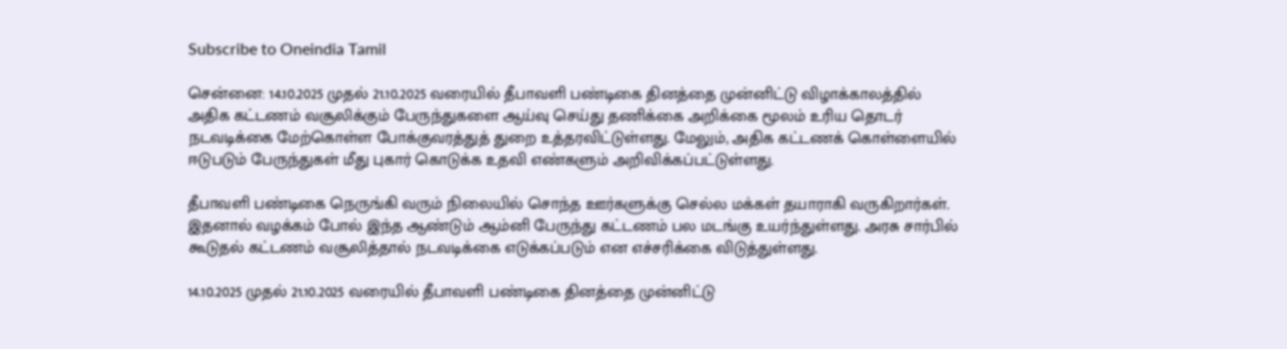Subscribe to Oneindia Tamil

சென்னை: 14.10.2025 முதல் 21.10.2025 வரையில் தீபாவளி பண்டிகை தினத்தை முன்னிட்டு விழாக்காலத்தில் அதிக கட்டணம் வசூலிக்கும் பேருந்துகளை ஆய்வு செய்து தணிக்கை அறிக்கை மூலம் உரிய தொடர் நடவடிக்கை மேற்கொள்ள போக்குவரத்துத் துறை உத்தரவிட்டுள்ளது. மேலும், அதிக கட்டணக் கொள்ளையில் ஈடுபடும் பேருந்துகள் மீது புகார் கொடுக்க உதவி எண்களும் அறிவிக்கப்பட்டுள்ளது.

தீபாவளி பண்டிகை நெருங்கி வரும் நிலையில் சொந்த ஊர்களுக்கு செல்ல மக்கள் தயாராகி வருகிறார்கள். இதனால் வழக்கம் போல் இந்த ஆண்டும் ஆம்னி பேருந்து கட்டணம் பல மடங்கு உயர்ந்துள்ளது. அரசு சார்பில் கூடுதல் கட்டணம் வசூலித்தால் நடவடிக்கை எடுக்கப்படும் என எச்சரிக்கை விடுத்துள்ளது.

14.10.2025 முதல் 21.10.2025 வரையில் தீபாவளி பண்டிகை தினத்தை முன்னிட்டு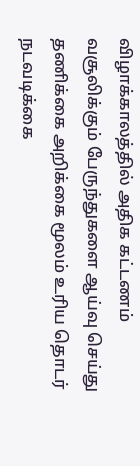விழாக்காலத்தில் அதிக கட்டணம் வசூலிக்கும் பேருந்துகளை ஆய்வு செய்து தணிக்கை அறிக்கை மூலம் உரிய தொடர் நடவடிக்கை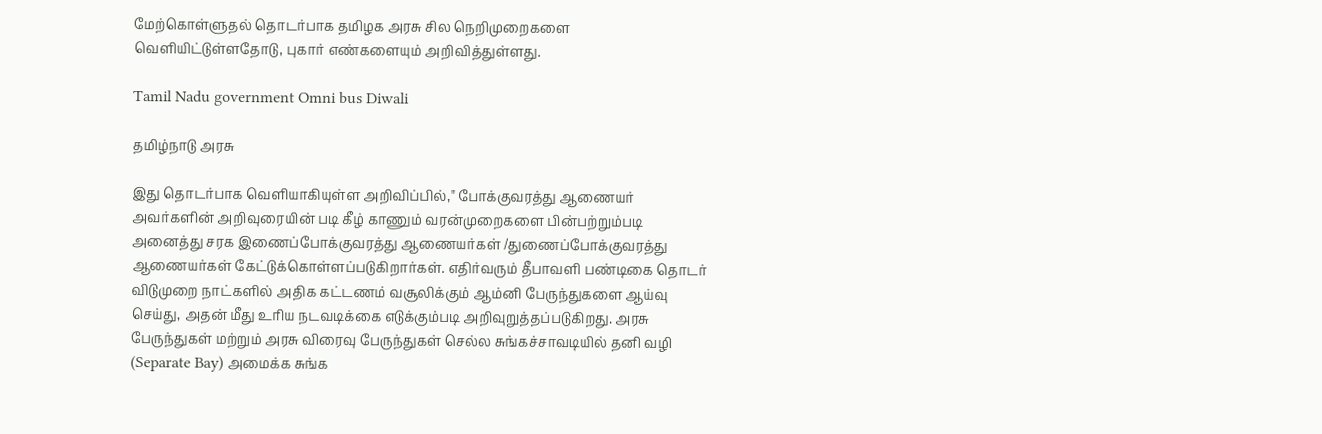மேற்கொள்ளுதல் தொடர்பாக தமிழக அரசு சில நெறிமுறைகளை வெளியிட்டுள்ளதோடு, புகார் எண்களையும் அறிவித்துள்ளது.

Tamil Nadu government Omni bus Diwali

தமிழ்நாடு அரசு

இது தொடர்பாக வெளியாகியுள்ள அறிவிப்பில்," போக்குவரத்து ஆணையர் அவர்களின் அறிவுரையின் படி கீழ் காணும் வரன்முறைகளை பின்பற்றும்படி அனைத்து சரக இணைப்போக்குவரத்து ஆணையர்கள் /துணைப்போக்குவரத்து ஆணையர்கள் கேட்டுக்கொள்ளப்படுகிறார்கள். எதிர்வரும் தீபாவளி பண்டிகை தொடர் விடுமுறை நாட்களில் அதிக கட்டணம் வசூலிக்கும் ஆம்னி பேருந்துகளை ஆய்வு செய்து, அதன் மீது உரிய நடவடிக்கை எடுக்கும்படி அறிவுறுத்தப்படுகிறது. அரசு பேருந்துகள் மற்றும் அரசு விரைவு பேருந்துகள் செல்ல சுங்கச்சாவடியில் தனி வழி (Separate Bay) அமைக்க சுங்க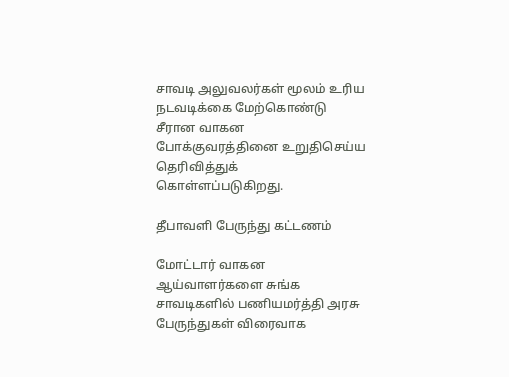சாவடி அலுவலர்கள் மூலம் உரிய நடவடிக்கை மேற்கொண்டு சீரான வாகன போக்குவரத்தினை உறுதிசெய்ய தெரிவித்துக் கொள்ளப்படுகிறது.

தீபாவளி பேருந்து கட்டணம்

மோட்டார் வாகன ஆய்வாளர்களை சுங்க சாவடிகளில் பணியமர்த்தி அரசு பேருந்துகள் விரைவாக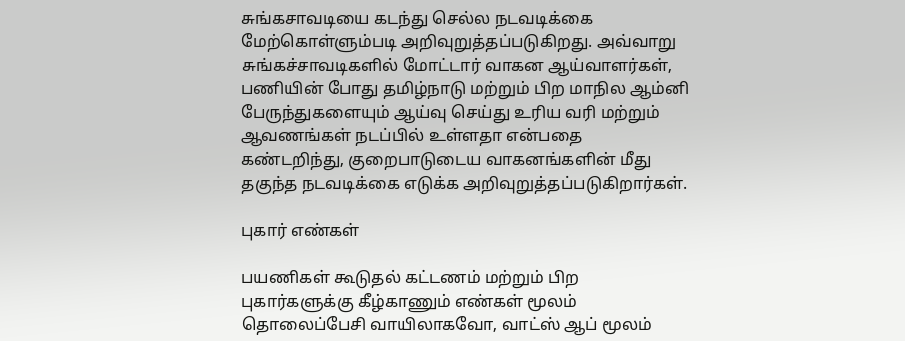சுங்கசாவடியை கடந்து செல்ல நடவடிக்கை மேற்கொள்ளும்படி அறிவுறுத்தப்படுகிறது. அவ்வாறு சுங்கச்சாவடிகளில் மோட்டார் வாகன ஆய்வாளர்கள், பணியின் போது தமிழ்நாடு மற்றும் பிற மாநில ஆம்னி பேருந்துகளையும் ஆய்வு செய்து உரிய வரி மற்றும் ஆவணங்கள் நடப்பில் உள்ளதா என்பதை கண்டறிந்து, குறைபாடுடைய வாகனங்களின் மீது தகுந்த நடவடிக்கை எடுக்க அறிவுறுத்தப்படுகிறார்கள்.

புகார் எண்கள்

பயணிகள் கூடுதல் கட்டணம் மற்றும் பிற புகார்களுக்கு கீழ்காணும் எண்கள் மூலம் தொலைப்பேசி வாயிலாகவோ, வாட்ஸ் ஆப் மூலம்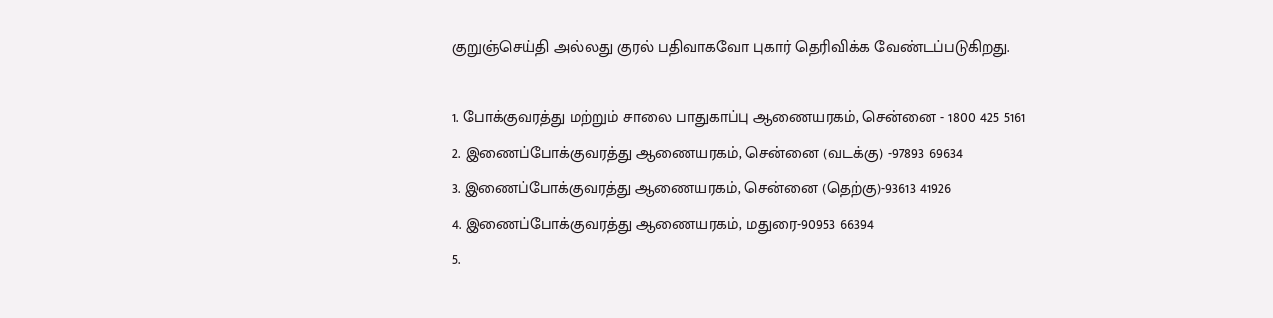குறுஞ்செய்தி அல்லது குரல் பதிவாகவோ புகார் தெரிவிக்க வேண்டப்படுகிறது.

1. போக்குவரத்து மற்றும் சாலை பாதுகாப்பு ஆணையரகம், சென்னை - 1800 425 5161
2. இணைப்போக்குவரத்து ஆணையரகம், சென்னை (வடக்கு) -97893 69634
3. இணைப்போக்குவரத்து ஆணையரகம், சென்னை (தெற்கு)-93613 41926
4. இணைப்போக்குவரத்து ஆணையரகம், மதுரை-90953 66394
5.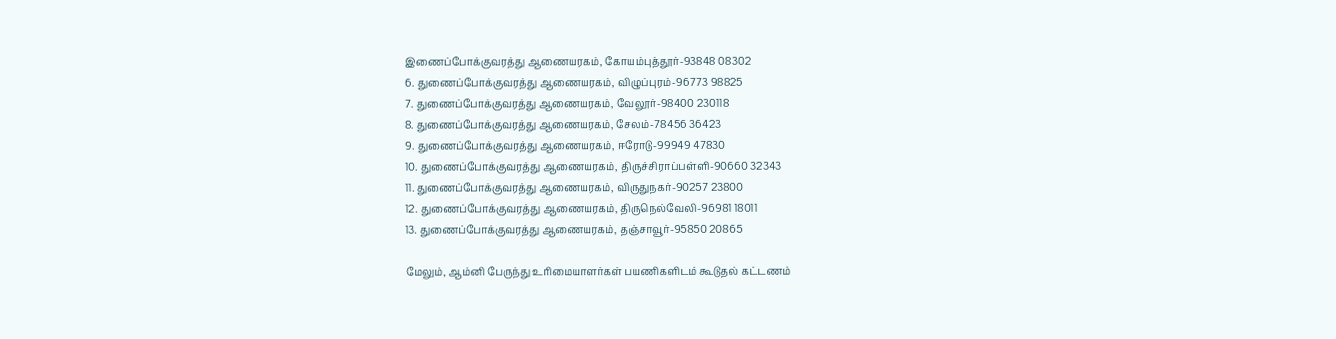இணைப்போக்குவரத்து ஆணையரகம், கோயம்புத்தூர்-93848 08302
6. துணைப்போக்குவரத்து ஆணையரகம், விழுப்புரம்-96773 98825
7. துணைப்போக்குவரத்து ஆணையரகம், வேலூர்-98400 230118
8. துணைப்போக்குவரத்து ஆணையரகம், சேலம்-78456 36423
9. துணைப்போக்குவரத்து ஆணையரகம், ஈரோடு-99949 47830
10. துணைப்போக்குவரத்து ஆணையரகம், திருச்சிராப்பள்ளி-90660 32343
11. துணைப்போக்குவரத்து ஆணையரகம், விருதுநகர்-90257 23800
12. துணைப்போக்குவரத்து ஆணையரகம், திருநெல்வேலி-96981 18011
13. துணைப்போக்குவரத்து ஆணையரகம், தஞ்சாவூர்-95850 20865

மேலும், ஆம்னி பேருந்து உரிமையாளர்கள் பயணிகளிடம் கூடுதல் கட்டணம்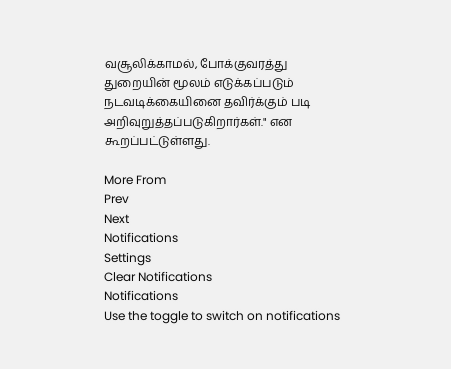வசூலிக்காமல், போக்குவரத்து துறையின் மூலம் எடுக்கப்படும் நடவடிக்கையினை தவிர்க்கும் படி அறிவுறுத்தப்படுகிறார்கள்." என கூறப்பட்டுள்ளது.

More From
Prev
Next
Notifications
Settings
Clear Notifications
Notifications
Use the toggle to switch on notifications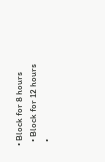• Block for 8 hours
  • Block for 12 hours
  •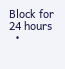Block for 24 hours
  •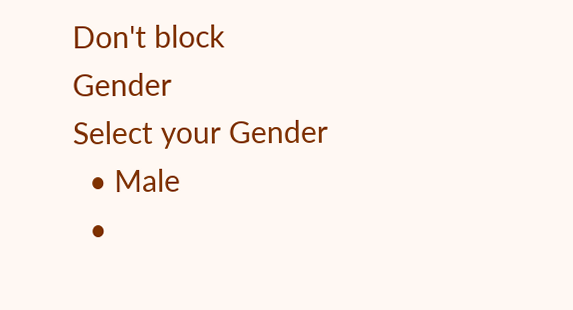Don't block
Gender
Select your Gender
  • Male
  •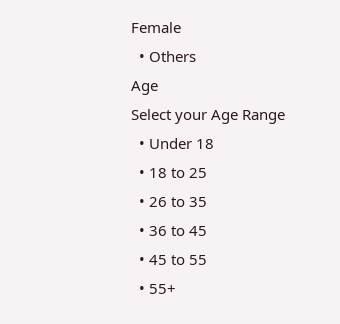Female
  • Others
Age
Select your Age Range
  • Under 18
  • 18 to 25
  • 26 to 35
  • 36 to 45
  • 45 to 55
  • 55+